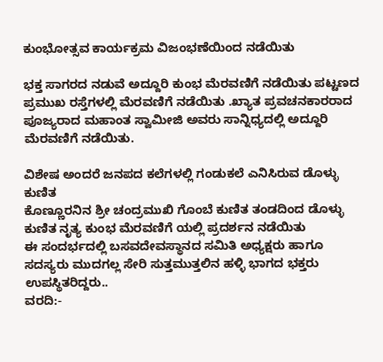ಕುಂಭೋತ್ಸವ ಕಾರ್ಯಕ್ರಮ ವಿಜಂಭಣೆಯಿಂದ ನಡೆಯಿತು

ಭಕ್ತ ಸಾಗರದ ನಡುವೆ ಅದ್ದೂರಿ ಕುಂಭ ಮೆರವಣಿಗೆ ನಡೆಯಿತು ಪಟ್ಟಣದ ಪ್ರಮುಖ ರಸ್ತೆಗಳಲ್ಲಿ ಮೆರವಣಿಗೆ ನಡೆಯಿತು .ಖ್ಯಾತ ಪ್ರವಚನಕಾರರಾದ ಪೂಜ್ಯರಾದ ಮಹಾಂತ ಸ್ವಾಮೀಜಿ ಅವರು ಸಾನ್ನಿಧ್ಯದಲ್ಲಿ ಅದ್ದೂರಿ ಮೆರವಣಿಗೆ ನಡೆಯಿತು.

ವಿಶೇಷ ಅಂದರೆ ಜನಪದ ಕಲೆಗಳಲ್ಲಿ ಗಂಡುಕಲೆ ಎನಿಸಿರುವ ಡೊಳ್ಳು ಕುಣಿತ
ಕೊಣ್ಣೂರನಿನ ಶ್ರೀ ಚಂದ್ರಮುಖಿ ಗೊಂಬೆ ಕುಣಿತ ತಂಡದಿಂದ ಡೊಳ್ಳು ಕುಣಿತ ನೃತ್ಯ ಕುಂಭ ಮೆರವಣಿಗೆ ಯಲ್ಲಿ ಪ್ರದರ್ಶನ ನಡೆಯಿತು
ಈ ಸಂದರ್ಭದಲ್ಲಿ ಬಸವದೇವಸ್ಥಾನದ ಸಮಿತಿ ಅಧ್ಯಕ್ಷರು ಹಾಗೂ ಸದಸ್ಯರು ಮುದಗಲ್ಲ ಸೇರಿ ಸುತ್ತಮುತ್ತಲಿನ ಹಳ್ಳಿ ಭಾಗದ ಭಕ್ತರು ಉಪಸ್ಥಿತರಿದ್ದರು..
ವರದಿ:-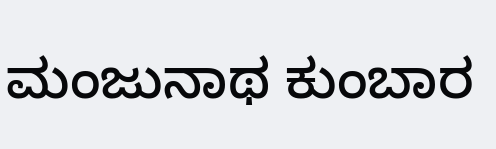ಮಂಜುನಾಥ ಕುಂಬಾರ